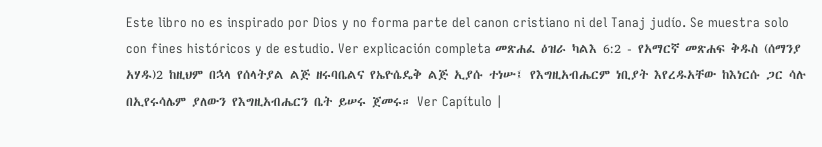Este libro no es inspirado por Dios y no forma parte del canon cristiano ni del Tanaj judío. Se muestra solo con fines históricos y de estudio. Ver explicación completa መጽሐፈ ዕዝራ ካልእ 6:2 - የአማርኛ መጽሐፍ ቅዱስ (ሰማንያ አሃዱ)2 ከዚህም በኋላ የሰላትያል ልጅ ዘሩባቤልና የኤዮሴዴቅ ልጅ ኢያሱ ተነሡ፤ የእግዚአብሔርም ነቢያት እየረዱአቸው ከእነርሱ ጋር ሳሉ በኢየሩሳሌም ያለውን የእግዚአብሔርን ቤት ይሠሩ ጀመሩ። Ver Capítulo |